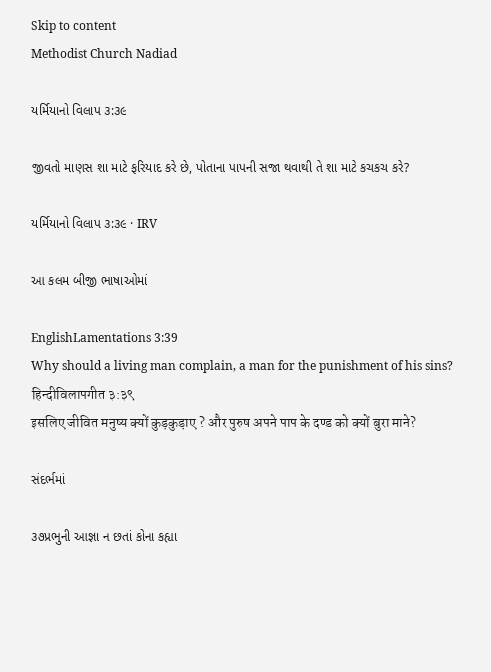Skip to content
Methodist Church Nadiad

યર્મિયાનો વિલાપ ૩:૩૯

જીવતો માણસ શા માટે ફરિયાદ કરે છે, પોતાના પાપની સજા થવાથી તે શા માટે કચકચ કરે?

યર્મિયાનો વિલાપ ૩:૩૯ · IRV

આ કલમ બીજી ભાષાઓમાં

EnglishLamentations 3:39
Why should a living man complain, a man for the punishment of his sins?
हिन्दीविलापगीत ३:३९
इसलिए जीवित मनुष्य क्यों कुड़कुड़ाए ? और पुरुष अपने पाप के दण्ड को क्यों बुरा माने?

સંદર્ભમાં

૩૭પ્રભુની આજ્ઞા ન છતાં કોના કહ્યા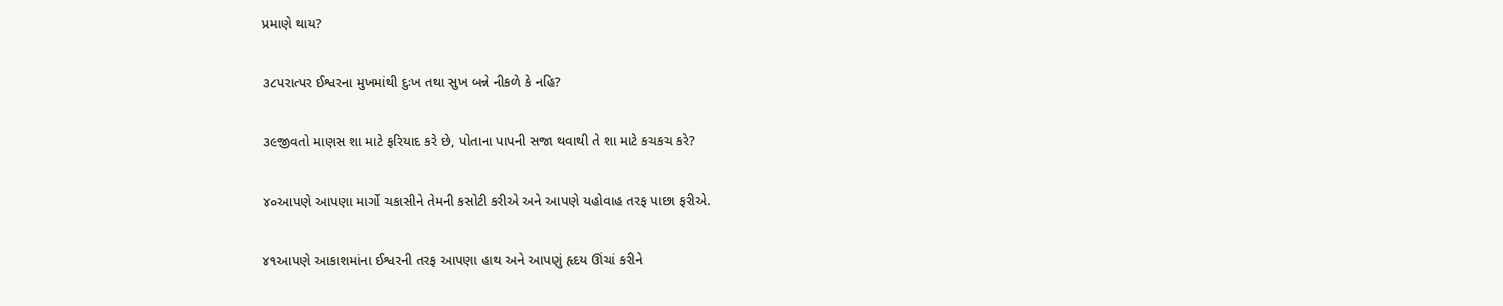પ્રમાણે થાય?

૩૮પરાત્પર ઈશ્વરના મુખમાંથી દુઃખ તથા સુખ બન્ને નીકળે કે નહિ?

૩૯જીવતો માણસ શા માટે ફરિયાદ કરે છે, પોતાના પાપની સજા થવાથી તે શા માટે કચકચ કરે?

૪૦આપણે આપણા માર્ગો ચકાસીને તેમની કસોટી કરીએ અને આપણે યહોવાહ તરફ પાછા ફરીએ.

૪૧આપણે આકાશમાંના ઈશ્વરની તરફ આપણા હાથ અને આપણું હૃદય ઊંચાં કરીને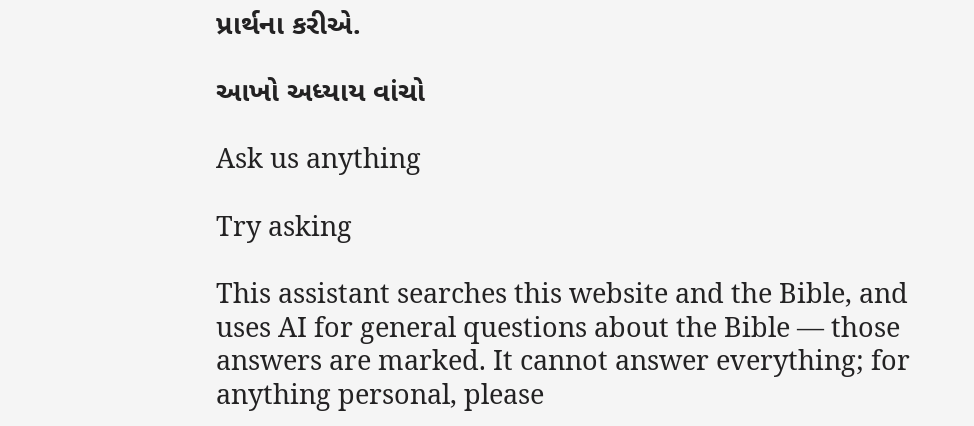પ્રાર્થના કરીએ.

આખો અધ્યાય વાંચો

Ask us anything

Try asking

This assistant searches this website and the Bible, and uses AI for general questions about the Bible — those answers are marked. It cannot answer everything; for anything personal, please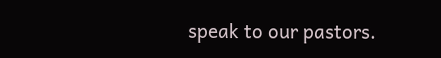speak to our pastors.